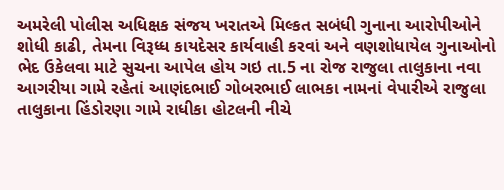અમરેલી પોલીસ અધિક્ષક સંજય ખરાતએ મિલ્કત સબંધી ગુનાના આરોપીઓને શોધી કાઢી, તેમના વિરૂધ્ધ કાયદેસર કાર્યવાહી કરવાં અને વણશોધાયેલ ગુનાઓનો ભેદ ઉકેલવા માટે સુચના આપેલ હોય ગઇ તા.5 ના રોજ રાજુલા તાલુકાના નવા આગરીયા ગામે રહેતાં આણંદભાઈ ગોબરભાઈ લાભકા નામનાં વેપારીએ રાજુલા તાલુકાના હિંડોરણા ગામે રાધીકા હોટલની નીચે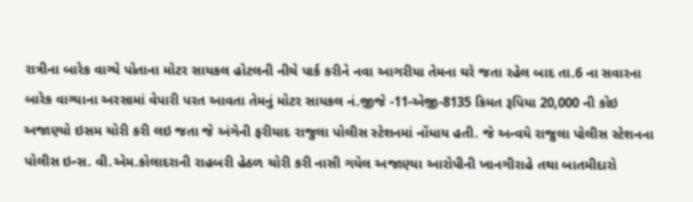રાત્રીના બારેક વાગ્યે પોતાના મોટર સાયકલ હોટલની નીચે પાર્ક કરીને નવા આગરીયા તેમના ઘરે જતા રહેલ બાદ તા.6 ના સવારના બારેક વાગ્યાના અરસામાં વેપારી પરત આવતા તેમનું મોટર સાયકલ નં.જીજે -11-એજી-8135 કિમત રૂપિયા 20,000 ની કોઇ અજાણ્યો ઇસમ ચોરી કરી લઇ જતા જે અંગેની ફરીયાદ રાજુલા પોલીસ સ્ટેશનમાં નોંધાય હતી. જે અન્વયે રાજુલા પોલીસ સ્ટેશનના પોલીસ ઇન્સ. વી.એમ.કોલાદરાની રાહબરી હેઠળ ચોરી કરી નાસી ગયેલ અજાણ્યા આરોપીની ખાનગીરાહે તથા બાતમીદારો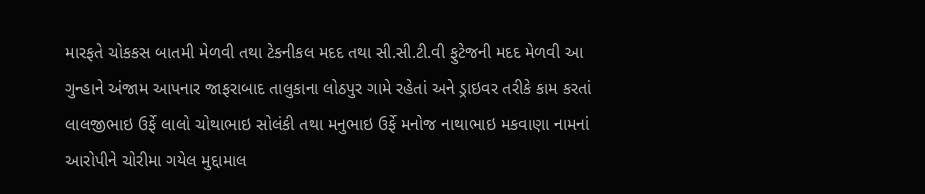મારફતે ચોકકસ બાતમી મેળવી તથા ટેકનીકલ મદદ તથા સી.સી.ટી.વી ફુટેજની મદદ મેળવી આ ગુન્હાને અંજામ આપનાર જાફરાબાદ તાલુકાના લોઠપુર ગામે રહેતાં અને ડ્રાઇવર તરીકે કામ કરતાં લાલજીભાઇ ઉર્ફે લાલો ચોથાભાઇ સોલંકી તથા મનુભાઇ ઉર્ફે મનોજ નાથાભાઇ મકવાણા નામનાં આરોપીને ચોરીમા ગયેલ મુદ્દામાલ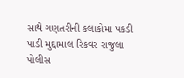સાથે ગણતરીની કલાકોમા પકડી પાડી મુદ્દામાલ રિકવર રાજુલા પોલીસ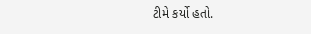ટીમે કર્યો હતો.